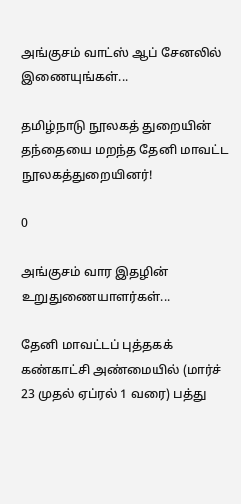அங்குசம் வாட்ஸ் ஆப் சேனலில் இணையுங்கள்...

தமிழ்நாடு நூலகத் துறையின் தந்தையை மறந்த தேனி மாவட்ட நூலகத்துறையினர்!

0

அங்குசம் வார இதழின் உறுதுணையாளர்கள்...

தேனி மாவட்டப் புத்தகக் கண்காட்சி அண்மையில் (மார்ச் 23 முதல் ஏப்ரல் 1 வரை) பத்து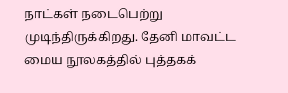நாட்கள் நடைபெற்று முடிந்திருக்கிறது. தேனி மாவட்ட மைய நூலகத்தில் புத்தகக்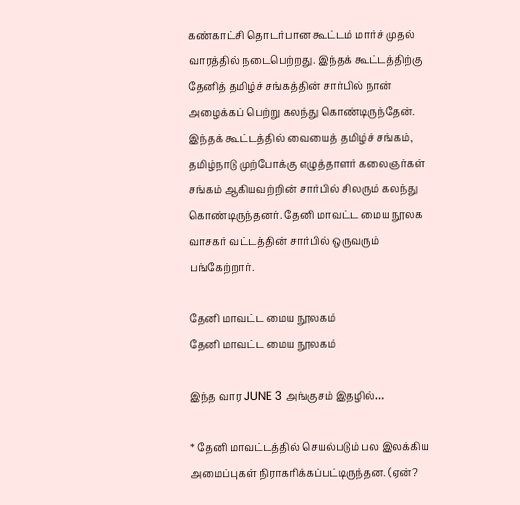கண்காட்சி தொடர்பான கூட்டம் மார்ச் முதல் வாரத்தில் நடைபெற்றது. இந்தக் கூட்டத்திற்கு தேனித் தமிழ்ச் சங்கத்தின் சார்பில் நான் அழைக்கப் பெற்று கலந்து கொண்டிருந்தேன். இந்தக் கூட்டத்தில் வையைத் தமிழ்ச் சங்கம், தமிழ்நாடு முற்போக்கு எழுத்தாளர் கலைஞர்கள் சங்கம் ஆகியவற்றின் சார்பில் சிலரும் கலந்து கொண்டிருந்தனர். தேனி மாவட்ட மைய நூலக வாசகர் வட்டத்தின் சார்பில் ஒருவரும் பங்கேற்றார்.

தேனி மாவட்ட மைய நூலகம்
தேனி மாவட்ட மைய நூலகம்

இந்த வார JUNE 3 அங்குசம் இதழில்…

* தேனி மாவட்டத்தில் செயல்படும் பல இலக்கிய அமைப்புகள் நிராகரிக்கப்பட்டிருந்தன. (ஏன்?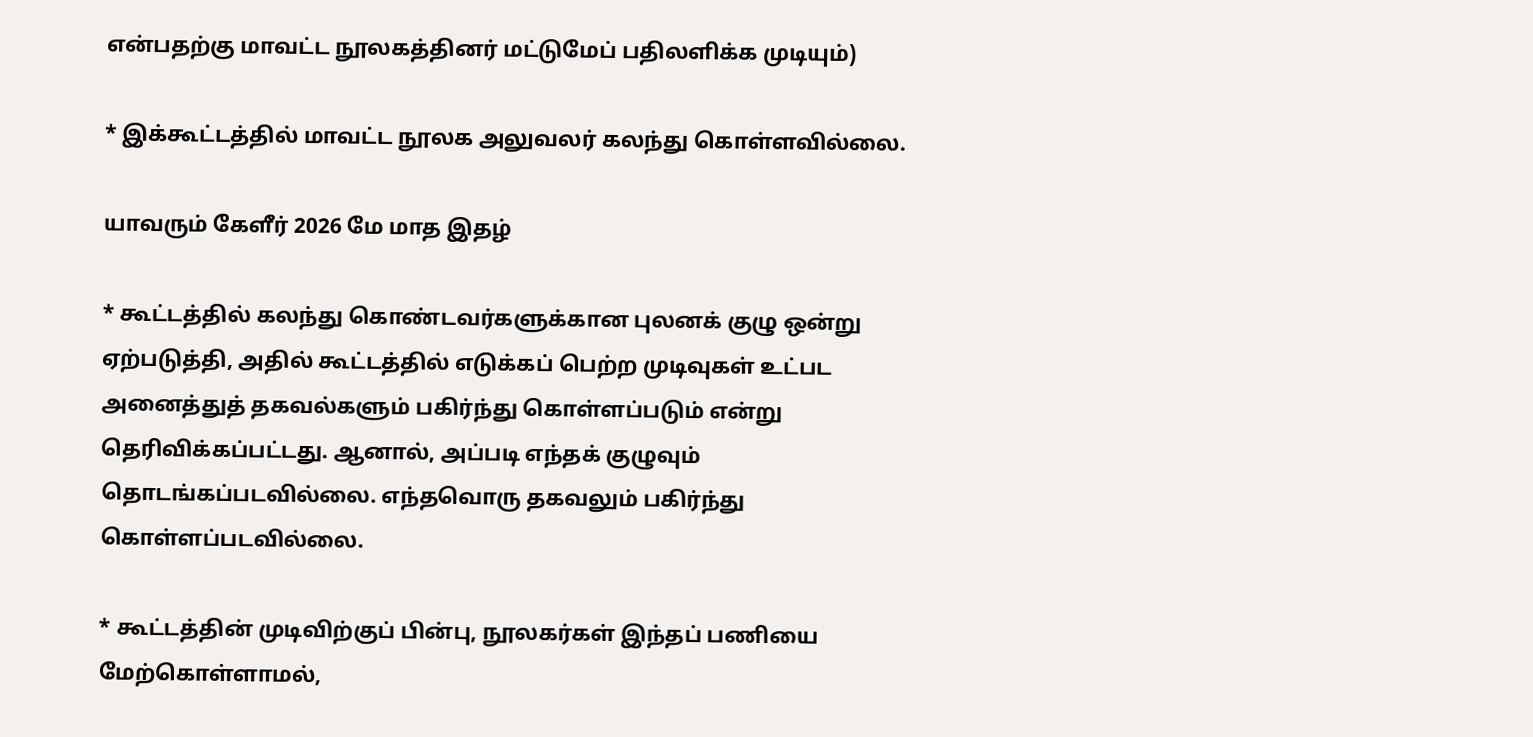என்பதற்கு மாவட்ட நூலகத்தினர் மட்டுமேப் பதிலளிக்க முடியும்)

* இக்கூட்டத்தில் மாவட்ட நூலக அலுவலர் கலந்து கொள்ளவில்லை.

யாவரும் கேளீர் 2026 மே மாத இதழ்

* கூட்டத்தில் கலந்து கொண்டவர்களுக்கான புலனக் குழு ஒன்று ஏற்படுத்தி, அதில் கூட்டத்தில் எடுக்கப் பெற்ற முடிவுகள் உட்பட அனைத்துத் தகவல்களும் பகிர்ந்து கொள்ளப்படும் என்று தெரிவிக்கப்பட்டது. ஆனால், அப்படி எந்தக் குழுவும் தொடங்கப்படவில்லை. எந்தவொரு தகவலும் பகிர்ந்து கொள்ளப்படவில்லை.

* கூட்டத்தின் முடிவிற்குப் பின்பு, நூலகர்கள் இந்தப் பணியை மேற்கொள்ளாமல்,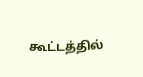கூட்டத்தில்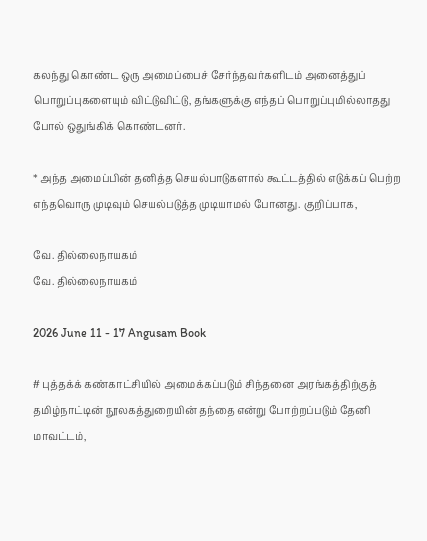கலந்து கொண்ட ஒரு அமைப்பைச் சேர்ந்தவர்களிடம் அனைத்துப் பொறுப்புகளையும் விட்டுவிட்டு, தங்களுக்கு எந்தப் பொறுப்புமில்லாதது போல் ஒதுங்கிக் கொண்டனர்.

* அந்த அமைப்பின் தனித்த செயல்பாடுகளால் கூட்டத்தில் எடுக்கப் பெற்ற எந்தவொரு முடிவும் செயல்படுத்த முடியாமல் போனது. குறிப்பாக,

வே. தில்லைநாயகம்
வே. தில்லைநாயகம்

2026 June 11 - 17 Angusam Book

# புத்தக்க் கண்காட்சியில் அமைக்கப்படும் சிந்தனை அரங்கத்திற்குத் தமிழ்நாட்டின் நூலகத்துறையின் தந்தை என்று போற்றப்படும் தேனி மாவட்டம்,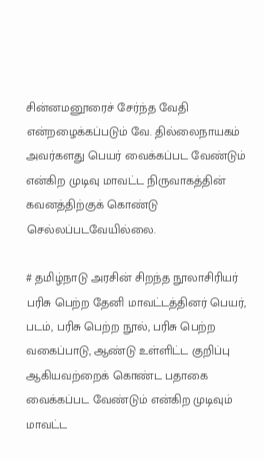சின்னமனூரைச் சேர்ந்த வேதி என்றழைக்கப்படும் வே. தில்லைநாயகம் அவர்களது பெயர் வைக்கப்பட வேண்டும் என்கிற முடிவு மாவட்ட நிருவாகத்தின் கவனத்திற்குக் கொண்டு செல்லப்படவேயில்லை.

# தமிழ்நாடு அரசின் சிறந்த நூலாசிரியர் பரிசு பெற்ற தேனி மாவட்டத்தினர் பெயர், படம், பரிசு பெற்ற நூல், பரிசு பெற்ற வகைப்பாடு, ஆண்டு உள்ளிட்ட குறிப்பு ஆகியவற்றைக் கொண்ட பதாகை வைக்கப்பட வேண்டும் என்கிற முடிவும் மாவட்ட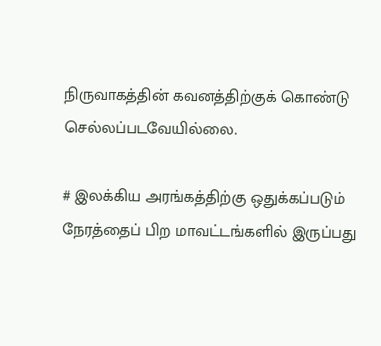நிருவாகத்தின் கவனத்திற்குக் கொண்டு செல்லப்படவேயில்லை.

# இலக்கிய அரங்கத்திற்கு ஒதுக்கப்படும் நேரத்தைப் பிற மாவட்டங்களில் இருப்பது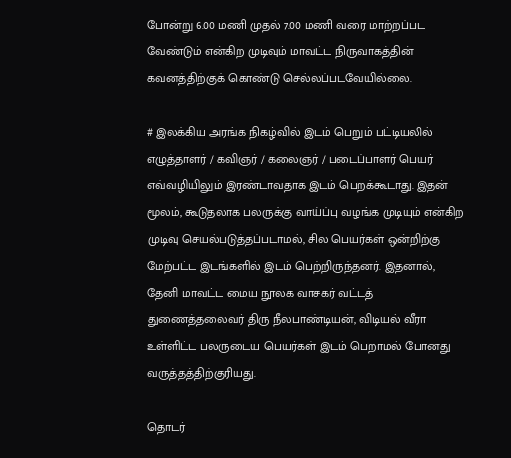போன்று 6.00 மணி முதல் 7.00 மணி வரை மாற்றப்பட வேண்டும் என்கிற முடிவும் மாவட்ட நிருவாகத்தின் கவனத்திற்குக் கொண்டு செல்லப்படவேயில்லை.

# இலக்கிய அரங்க நிகழ்வில் இடம் பெறும் பட்டியலில் எழுத்தாளர் / கவிஞர் / கலைஞர் / படைப்பாளர் பெயர் எவ்வழியிலும் இரண்டாவதாக இடம் பெறக்கூடாது. இதன் மூலம், கூடுதலாக பலருக்கு வாய்ப்பு வழங்க முடியும் என்கிற முடிவு செயல்படுத்தப்படாமல், சில பெயர்கள் ஒன்றிற்கு மேற்பட்ட இடங்களில் இடம் பெற்றிருந்தனர். இதனால், தேனி மாவட்ட மைய நூலக வாசகர் வட்டத் துணைத்தலைவர் திரு நீலபாண்டியன், விடியல் வீரா உள்ளிட்ட பலருடைய பெயர்கள் இடம் பெறாமல் போனது வருத்தத்திற்குரியது.

தொடர்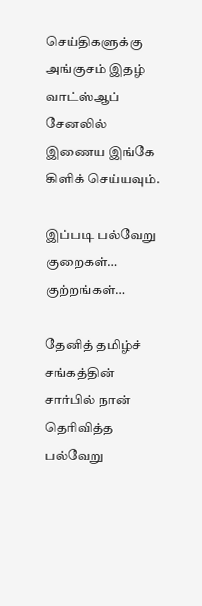செய்திகளுக்கு அங்குசம் இதழ் வாட்ஸ்ஆப் சேனலில் இணைய இங்கே கிளிக் செய்யவும்.

இப்படி பல்வேறு குறைகள்… குற்றங்கள்…

தேனித் தமிழ்ச் சங்கத்தின் சார்பில் நான் தெரிவித்த பல்வேறு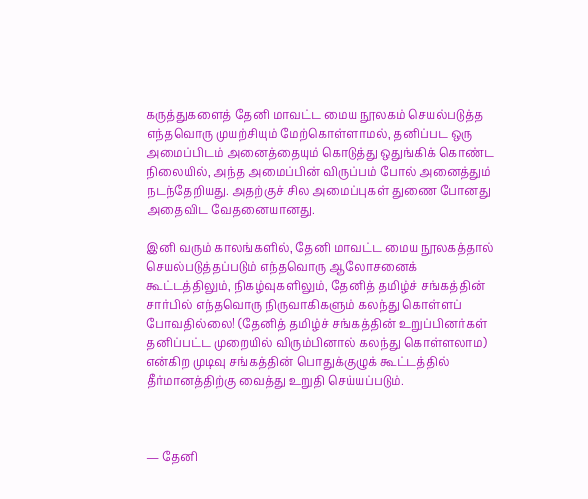கருத்துகளைத் தேனி மாவட்ட மைய நூலகம் செயல்படுத்த எந்தவொரு முயற்சியும் மேற்கொள்ளாமல், தனிப்பட ஒரு அமைப்பிடம் அனைத்தையும் கொடுத்து ஒதுங்கிக் கொண்ட நிலையில், அந்த அமைப்பின் விருப்பம் போல் அனைத்தும் நடந்தேறியது. அதற்குச் சில அமைப்புகள் துணை போனது அதைவிட வேதனையானது.

இனி வரும் காலங்களில், தேனி மாவட்ட மைய நூலகத்தால் செயல்படுத்தப்படும் எந்தவொரு ஆலோசனைக் கூட்டத்திலும், நிகழ்வுகளிலும், தேனித் தமிழ்ச் சங்கத்தின் சார்பில் எந்தவொரு நிருவாகிகளும் கலந்து கொள்ளப் போவதில்லை! (தேனித் தமிழ்ச் சங்கத்தின் உறுப்பினர்கள் தனிப்பட்ட முறையில் விரும்பினால் கலந்து கொள்ளலாம) என்கிற முடிவு சங்கத்தின் பொதுக்குழுக் கூட்டத்தில் தீர்மானத்திற்கு வைத்து உறுதி செய்யப்படும்.



— தேனி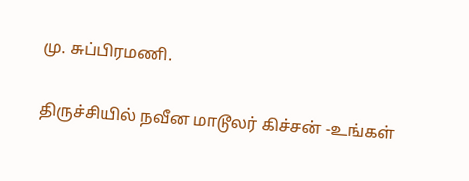மு. சுப்பிரமணி.

திருச்சியில் நவீன மாடூலர் கிச்சன் -உங்கள்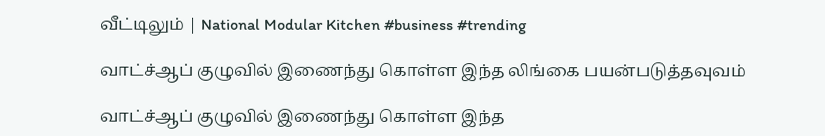வீட்டிலும் | National Modular Kitchen #business #trending

வாட்ச்ஆப் குழுவில் இணைந்து கொள்ள இந்த லிங்கை பயன்படுத்தவுவம்

வாட்ச்ஆப் குழுவில் இணைந்து கொள்ள இந்த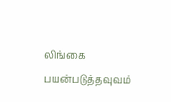லிங்கை பயன்படுத்தவுவம்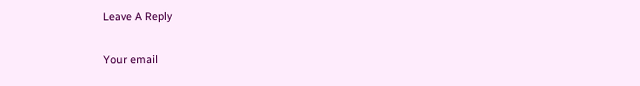Leave A Reply

Your email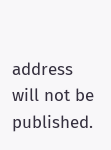address will not be published.